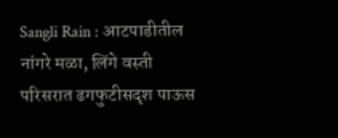Sangli Rain : आटपाडीतील नांगरे मळा, लिंगे वस्ती परिसरात ढगफुटीसदृश पाऊस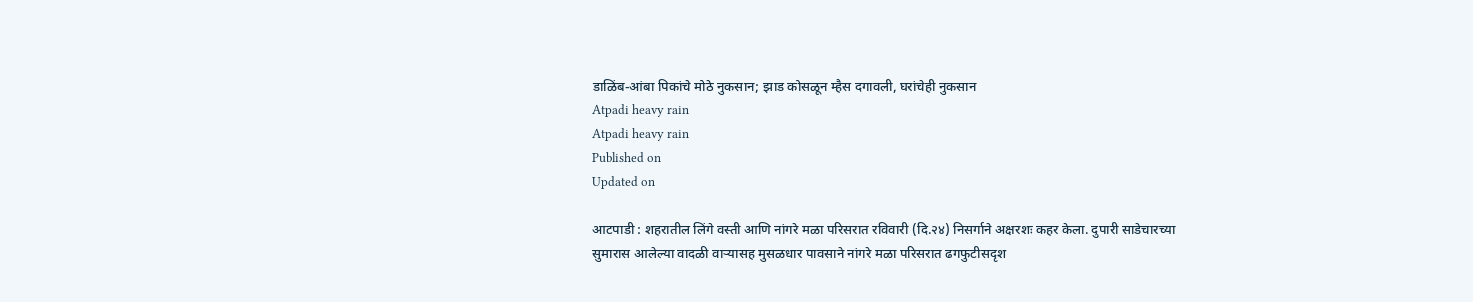डाळिंब-आंबा पिकांचे मोठे नुकसान; झाड कोसळून म्हैस दगावली, घरांचेही नुकसान
Atpadi heavy rain
Atpadi heavy rain
Published on
Updated on

आटपाडी : शहरातील लिंगे वस्ती आणि नांगरे मळा परिसरात रविवारी (दि.२४) निसर्गाने अक्षरशः कहर केला. दुपारी साडेचारच्या सुमारास आलेल्या वादळी वाऱ्यासह मुसळधार पावसाने नांगरे मळा परिसरात ढगफुटीसदृश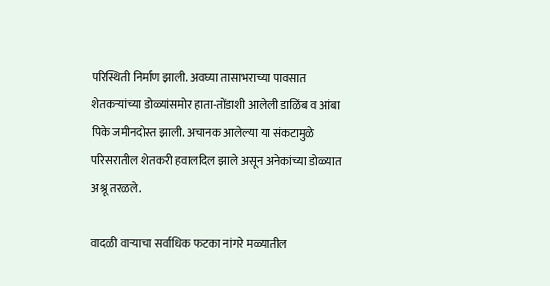परिस्थिती निर्माण झाली. अवघ्या तासाभराच्या पावसात शेतकऱ्यांच्या डोळ्यांसमोर हाता-तोंडाशी आलेली डाळिंब व आंबा पिके जमीनदोस्त झाली. अचानक आलेल्या या संकटामुळे परिसरातील शेतकरी हवालदिल झाले असून अनेकांच्या डोळ्यात अश्रू तरळले.

वादळी वाऱ्याचा सर्वाधिक फटका नांगरे मळ्यातील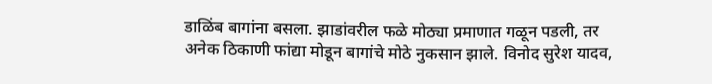डाळिंब बागांना बसला. झाडांवरील फळे मोठ्या प्रमाणात गळून पडली, तर अनेक ठिकाणी फांद्या मोडून बागांचे मोठे नुकसान झाले. विनोद सुरेश यादव,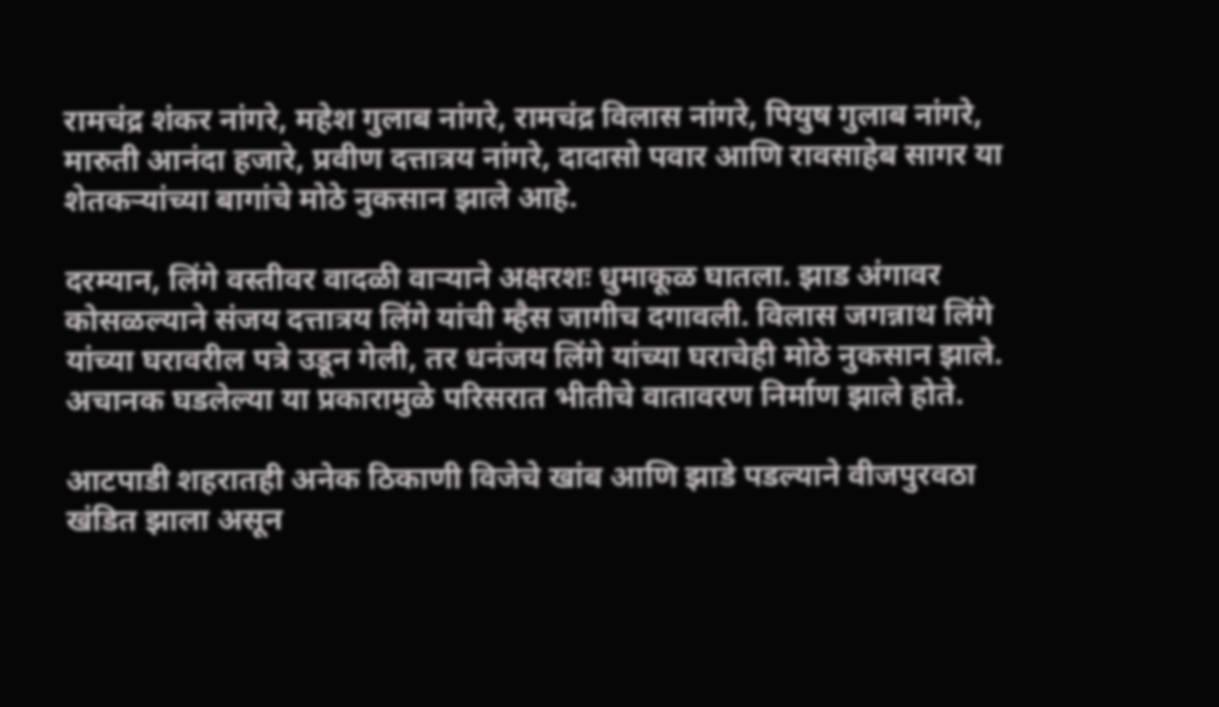रामचंद्र शंकर नांगरे, महेश गुलाब नांगरे, रामचंद्र विलास नांगरे, पियुष गुलाब नांगरे, मारुती आनंदा हजारे, प्रवीण दत्तात्रय नांगरे, दादासो पवार आणि रावसाहेब सागर या शेतकऱ्यांच्या बागांचे मोठे नुकसान झाले आहे.

दरम्यान, लिंगे वस्तीवर वादळी वाऱ्याने अक्षरशः धुमाकूळ घातला. झाड अंगावर कोसळल्याने संजय दत्तात्रय लिंगे यांची म्हैस जागीच दगावली. विलास जगन्नाथ लिंगे यांच्या घरावरील पत्रे उडून गेली, तर धनंजय लिंगे यांच्या घराचेही मोठे नुकसान झाले. अचानक घडलेल्या या प्रकारामुळे परिसरात भीतीचे वातावरण निर्माण झाले होते.

आटपाडी शहरातही अनेक ठिकाणी विजेचे खांब आणि झाडे पडल्याने वीजपुरवठा खंडित झाला असून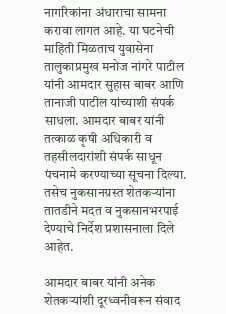नागरिकांना अंधाराचा सामना करावा लागत आहे. या घटनेची माहिती मिळताच युवासेना तालुकाप्रमुख मनोज नांगरे पाटील यांनी आमदार सुहास बाबर आणि तानाजी पाटील यांच्याशी संपर्क साधला. आमदार बाबर यांनी तत्काळ कृषी अधिकारी व तहसीलदारांशी संपर्क साधून पंचनामे करण्याच्या सूचना दिल्या. तसेच नुकसानग्रस्त शेतकऱ्यांना तातडीने मदत व नुकसानभरपाई देण्याचे निर्देश प्रशासनाला दिले आहेत.

आमदार बाबर यांनी अनेक शेतकऱ्यांशी दूरध्वनीवरून संवाद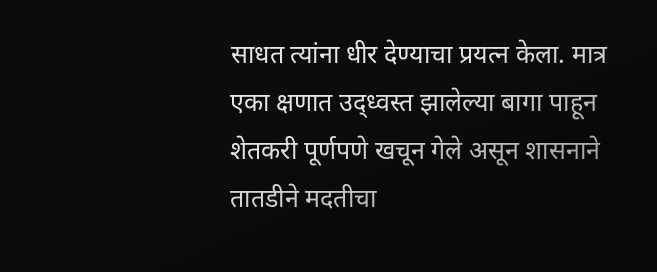साधत त्यांना धीर देण्याचा प्रयत्न केला. मात्र एका क्षणात उद्ध्वस्त झालेल्या बागा पाहून शेतकरी पूर्णपणे खचून गेले असून शासनाने तातडीने मदतीचा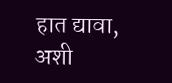हात द्यावा, अशी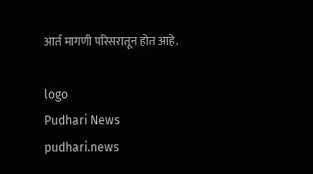आर्त मागणी परिसरातून होत आहे.

logo
Pudhari News
pudhari.news